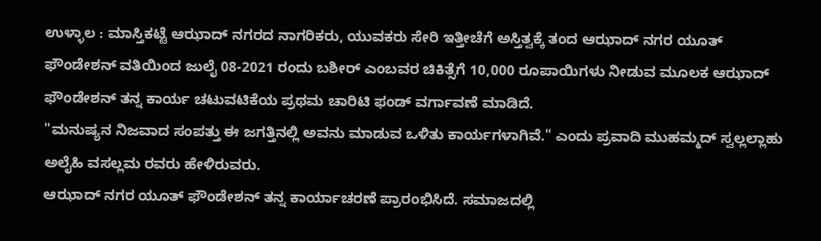ಉಳ್ಳಾಲ : ಮಾಸ್ತಿಕಟ್ಟೆ ಆಝಾದ್ ನಗರದ ನಾಗರಿಕರು, ಯುವಕರು ಸೇರಿ ಇತ್ತೀಚೆಗೆ ಅಸ್ತಿತ್ವಕ್ಕೆ ತಂದ ಆಝಾದ್ ನಗರ ಯೂತ್ ಫೌಂಡೇಶನ್ ವತಿಯಿಂದ ಜುಲೈ 08-2021 ರಂದು ಬಶೀರ್ ಎಂಬವರ ಚಿಕಿತ್ಸೆಗೆ 10,000 ರೂಪಾಯಿಗಳು ನೀಡುವ ಮೂಲಕ ಆಝಾದ್ ಫೌಂಡೇಶನ್ ತನ್ನ ಕಾರ್ಯ ಚಟುವಟಿಕೆಯ ಪ್ರಥಮ ಚಾರಿಟಿ ಫಂಡ್ ವರ್ಗಾವಣೆ ಮಾಡಿದೆ.
"ಮನುಷ್ಯನ ನಿಜವಾದ ಸಂಪತ್ತು ಈ ಜಗತ್ತಿನಲ್ಲಿ ಅವನು ಮಾಡುವ ಒಳಿತು ಕಾರ್ಯಗಳಾಗಿವೆ." ಎಂದು ಪ್ರವಾದಿ ಮುಹಮ್ಮದ್ ಸ್ವಲ್ಲಲ್ಲಾಹು ಅಲೈಹಿ ವಸಲ್ಲಮ ರವರು ಹೇಳಿರುವರು.
ಆಝಾದ್ ನಗರ ಯೂತ್ ಫೌಂಡೇಶನ್ ತನ್ನ ಕಾರ್ಯಾಚರಣೆ ಪ್ರಾರಂಭಿಸಿದೆ. ಸಮಾಜದಲ್ಲಿ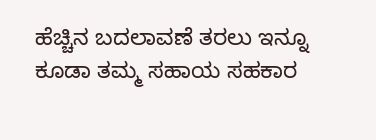ಹೆಚ್ಚಿನ ಬದಲಾವಣೆ ತರಲು ಇನ್ನೂ ಕೂಡಾ ತಮ್ಮ ಸಹಾಯ ಸಹಕಾರ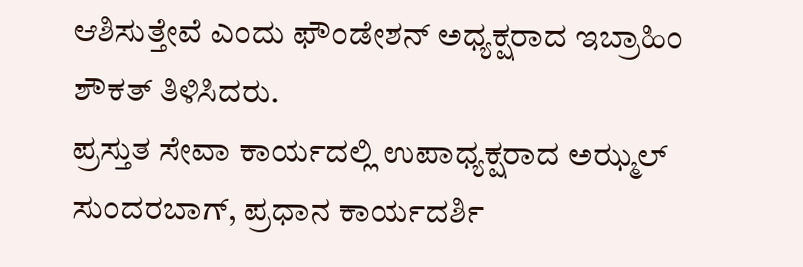ಆಶಿಸುತ್ತೇವೆ ಎಂದು ಫೌಂಡೇಶನ್ ಅಧ್ಯಕ್ಷರಾದ ಇಬ್ರಾಹಿಂ ಶೌಕತ್ ತಿಳಿಸಿದರು.
ಪ್ರಸ್ತುತ ಸೇವಾ ಕಾರ್ಯದಲ್ಲಿ ಉಪಾಧ್ಯಕ್ಷರಾದ ಅಝ್ಮಲ್ ಸುಂದರಬಾಗ್, ಪ್ರಧಾನ ಕಾರ್ಯದರ್ಶಿ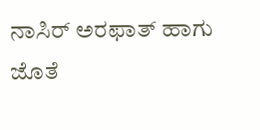ನಾಸಿರ್ ಅರಫಾತ್ ಹಾಗು ಜೊತೆ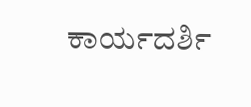ಕಾರ್ಯದರ್ಶಿ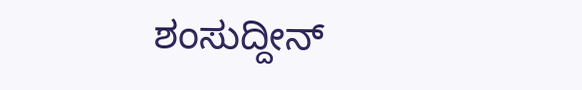ಶಂಸುದ್ದೀನ್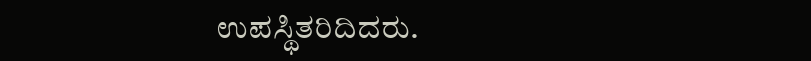ಉಪಸ್ಥಿತರಿದಿದರು.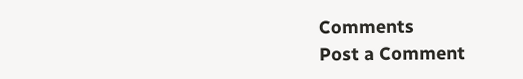Comments
Post a Comment